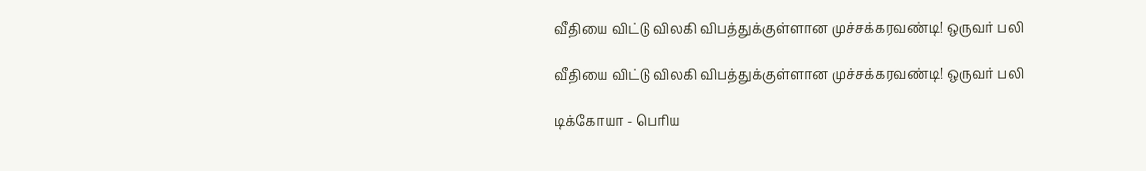வீதியை விட்டு விலகி விபத்துக்குள்ளான முச்சக்கரவண்டி! ஒருவர் பலி

வீதியை விட்டு விலகி விபத்துக்குள்ளான முச்சக்கரவண்டி! ஒருவர் பலி

டிக்கோயா - பெரிய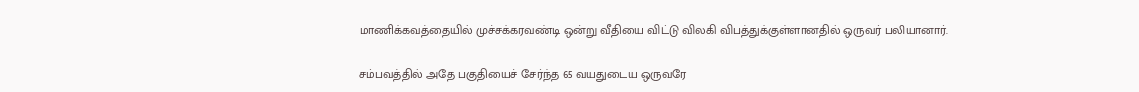மாணிக்கவத்தையில் முச்சக்கரவண்டி ஒன்று வீதியை விட்டு விலகி விபத்துக்குள்ளானதில் ஒருவர் பலியானார்.

சம்பவத்தில் அதே பகுதியைச் சேர்ந்த 65 வயதுடைய ஒருவரே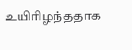உயிரிழந்ததாக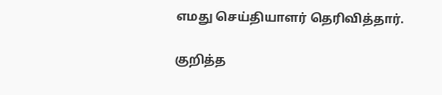எமது செய்தியாளர் தெரிவித்தார்.

குறித்த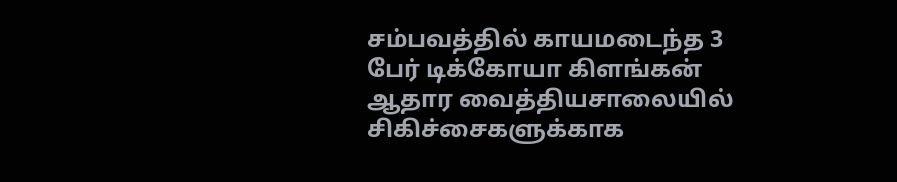சம்பவத்தில் காயமடைந்த 3 பேர் டிக்கோயா கிளங்கன் ஆதார வைத்தியசாலையில் சிகிச்சைகளுக்காக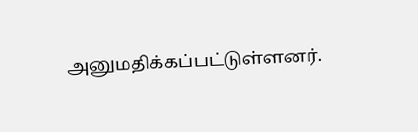அனுமதிக்கப்பட்டுள்ளனர்.